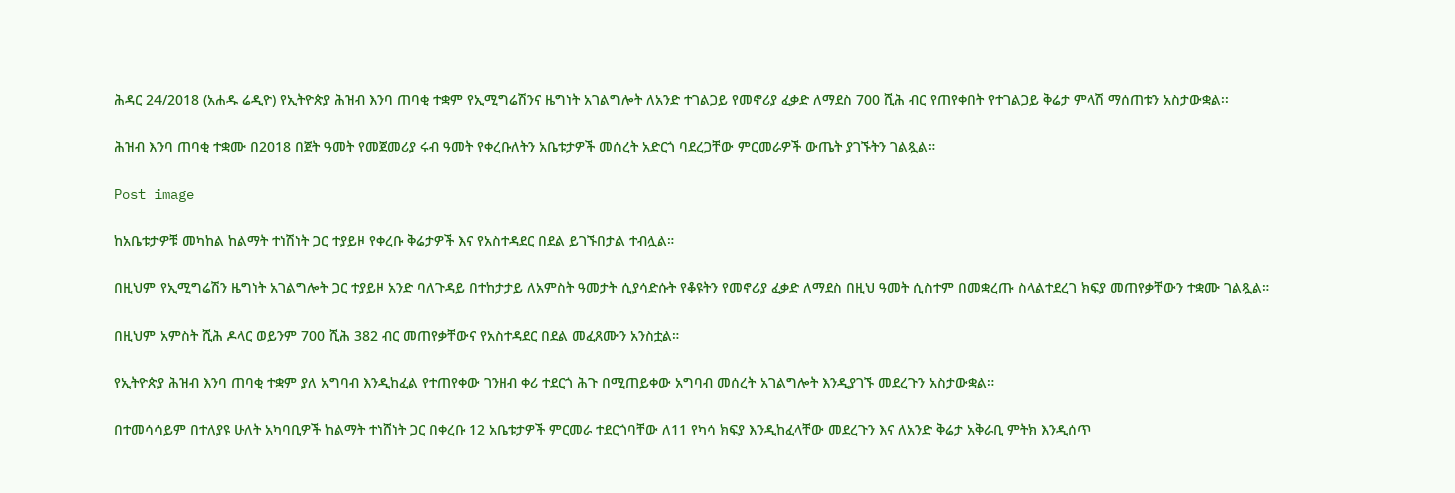ሕዳር 24/2018 (አሐዱ ሬዲዮ) የኢትዮጵያ ሕዝብ እንባ ጠባቂ ተቋም የኢሚግሬሽንና ዜግነት አገልግሎት ለአንድ ተገልጋይ የመኖሪያ ፈቃድ ለማደስ 700 ሺሕ ብር የጠየቀበት የተገልጋይ ቅሬታ ምላሽ ማሰጠቱን አስታውቋል፡፡

ሕዝብ እንባ ጠባቂ ተቋሙ በ2018 በጀት ዓመት የመጀመሪያ ሩብ ዓመት የቀረቡለትን አቤቱታዎች መሰረት አድርጎ ባደረጋቸው ምርመራዎች ውጤት ያገኙትን ገልጿል።

Post image

ከአቤቱታዎቹ መካከል ከልማት ተነሽነት ጋር ተያይዞ የቀረቡ ቅሬታዎች እና የአስተዳደር በደል ይገኙበታል ተብሏል።

በዚህም የኢሚግሬሽን ዜግነት አገልግሎት ጋር ተያይዞ አንድ ባለጉዳይ በተከታታይ ለአምስት ዓመታት ሲያሳድሱት የቆዩትን የመኖሪያ ፈቃድ ለማደስ በዚህ ዓመት ሲስተም በመቋረጡ ስላልተደረገ ክፍያ መጠየቃቸውን ተቋሙ ገልጿል።

በዚህም አምስት ሺሕ ዶላር ወይንም 700 ሺሕ 382 ብር መጠየቃቸውና የአስተዳደር በደል መፈጸሙን አንስቷል።

የኢትዮጵያ ሕዝብ እንባ ጠባቂ ተቋም ያለ አግባብ እንዲከፈል የተጠየቀው ገንዘብ ቀሪ ተደርጎ ሕጉ በሚጠይቀው አግባብ መሰረት አገልግሎት እንዲያገኙ መደረጉን አስታውቋል።

በተመሳሳይም በተለያዩ ሁለት አካባቢዎች ከልማት ተነሸነት ጋር በቀረቡ 12 አቤቱታዎች ምርመራ ተደርጎባቸው ለ11 የካሳ ክፍያ እንዲከፈላቸው መደረጉን እና ለአንድ ቅሬታ አቅራቢ ምትክ እንዲሰጥ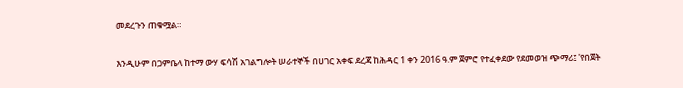መደረጉን ጠቁሟል።

እንዲሁም በጋምቤላ ከተማ ውሃ ፍሳሽ አገልግሎት ሠራተኞች በሀገር አቀፍ ደረጃ ከሕዳር 1 ቀን 2016 ዓ.ም ጀምሮ የተፈቀደው የደመወዝ ጭማሪ፤ 'የበጀት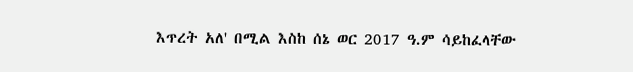እጥረት አለ' በሚል እስከ ሰኔ ወር 2017 ዓ.ም ሳይከፈላቸው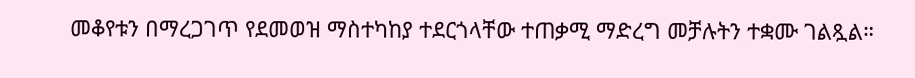መቆየቱን በማረጋገጥ የደመወዝ ማስተካከያ ተደርጎላቸው ተጠቃሚ ማድረግ መቻሉትን ተቋሙ ገልጿል።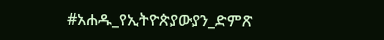#አሐዱ_የኢትዮጵያውያን_ድምጽ